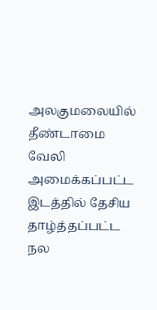அலகுமலையில் தீண்டாமை வேலி அமைக்கப்பட்ட இடத்தில் தேசிய தாழ்த்தப்பட்ட நல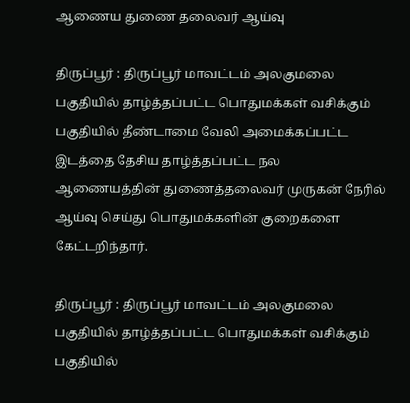ஆணைய துணை தலைவர் ஆய்வு

திருப்பூர் : திருப்பூர் மாவட்டம் அலகுமலை பகுதியில் தாழ்த்தப்பட்ட பொதுமக்கள் வசிக்கும் பகுதியில் தீண்டாமை வேலி அமைக்கப்பட்ட இடத்தை தேசிய தாழ்த்தப்பட்ட நல ஆணையத்தின் துணைத்தலைவர் முருகன் நேரில் ஆய்வு செய்து பொதுமக்களின் குறைகளை கேட்டறிந்தார்.

திருப்பூர் : திருப்பூர் மாவட்டம் அலகுமலை பகுதியில் தாழ்த்தப்பட்ட பொதுமக்கள் வசிக்கும் பகுதியில்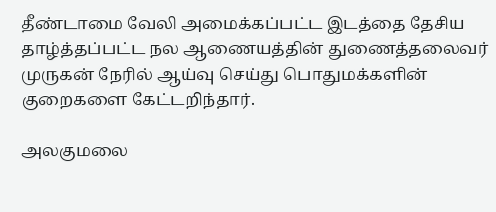தீண்டாமை வேலி அமைக்கப்பட்ட இடத்தை தேசிய தாழ்த்தப்பட்ட நல ஆணையத்தின் துணைத்தலைவர் முருகன் நேரில் ஆய்வு செய்து பொதுமக்களின் குறைகளை கேட்டறிந்தார்.

அலகுமலை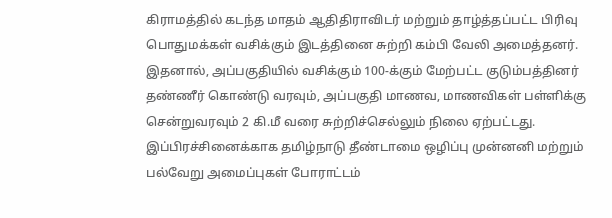கிராமத்தில் கடந்த மாதம் ஆதிதிராவிடர் மற்றும் தாழ்த்தப்பட்ட பிரிவு பொதுமக்கள் வசிக்கும் இடத்தினை சுற்றி கம்பி வேலி அமைத்தனர். இதனால், அப்பகுதியில் வசிக்கும் 100-க்கும் மேற்பட்ட குடும்பத்தினர் தண்ணீர் கொண்டு வரவும், அப்பகுதி மாணவ, மாணவிகள் பள்ளிக்கு சென்றுவரவும் 2 கி.மீ வரை சுற்றிச்செல்லும் நிலை ஏற்பட்டது. இப்பிரச்சினைக்காக தமிழ்நாடு தீண்டாமை ஒழிப்பு முன்னனி மற்றும் பல்வேறு அமைப்புகள் போராட்டம்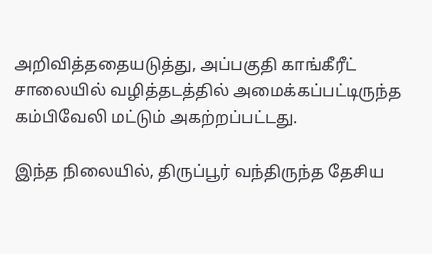அறிவித்ததையடுத்து, அப்பகுதி காங்கீரீட் சாலையில் வழித்தடத்தில் அமைக்கப்பட்டிருந்த கம்பிவேலி மட்டும் அகற்றப்பட்டது.

இந்த நிலையில், திருப்பூர் வந்திருந்த தேசிய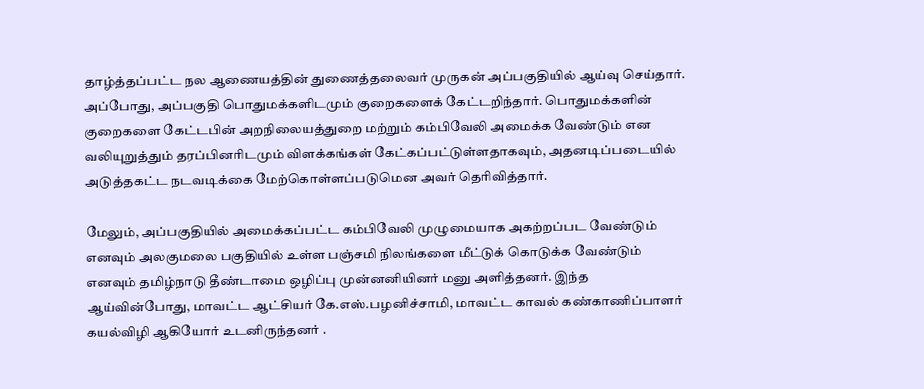தாழ்த்தப்பட்ட நல ஆணையத்தின் துணைத்தலைவர் முருகன் அப்பகுதியில் ஆய்வு செய்தார். அப்போது, அப்பகுதி பொதுமக்களிடமும் குறைகளைக் கேட்டறிந்தார். பொதுமக்களின் குறைகளை கேட்டபின் அறநிலையத்துறை மற்றும் கம்பிவேலி அமைக்க வேண்டும் என வலியுறுத்தும் தரப்பினரிடமும் விளக்கங்கள் கேட்கப்பட்டுள்ளதாகவும், அதனடிப்படையில் அடுத்தகட்ட நடவடிக்கை மேற்கொள்ளப்படுமென அவர் தெரிவித்தார்.

மேலும், அப்பகுதியில் அமைக்கப்பட்ட கம்பிவேலி முழுமையாக அகற்றப்பட வேண்டும் எனவும் அலகுமலை பகுதியில் உள்ள பஞ்சமி நிலங்களை மீட்டுக் கொடுக்க வேண்டும் எனவும் தமிழ்நாடு தீண்டாமை ஒழிப்பு முன்னனியினர் மனு அளித்தனர். இந்த ஆய்வின்போது, மாவட்ட ஆட்சியர் கே.எஸ்.பழனிச்சாமி, மாவட்ட காவல் கண்காணிப்பாளர் கயல்விழி ஆகியோர் உடனிருந்தனர் .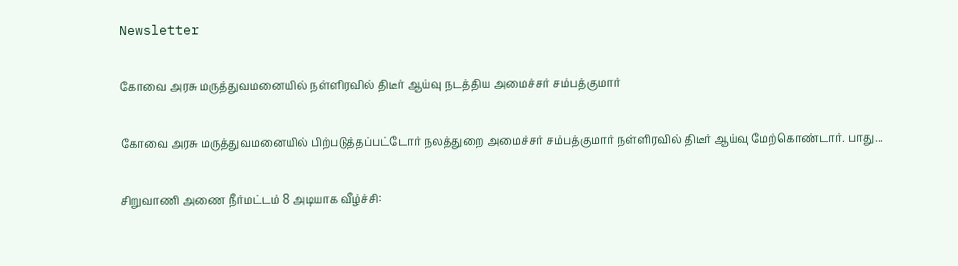Newsletter

கோவை அரசு மருத்துவமனையில் நள்ளிரவில் திடீர் ஆய்வு நடத்திய அமைச்சர் சம்பத்குமார்

கோவை அரசு மருத்துவமனையில் பிற்படுத்தப்பட்டோர் நலத்துறை அமைச்சர் சம்பத்குமார் நள்ளிரவில் திடீர் ஆய்வு மேற்கொண்டார். பாது...

சிறுவாணி அணை நீர்மட்டம் 8 அடியாக வீழ்ச்சி: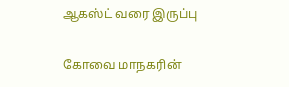ஆகஸ்ட் வரை இருப்பு

கோவை மாநகரின்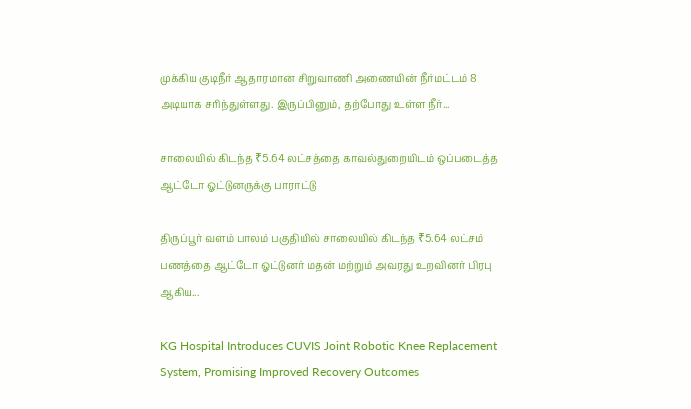முக்கிய குடிநீர் ஆதாரமான சிறுவாணி அணையின் நீர்மட்டம் 8 அடியாக சரிந்துள்ளது. இருப்பினும், தற்போது உள்ள நீர்...

சாலையில் கிடந்த ₹5.64 லட்சத்தை காவல்துறையிடம் ஒப்படைத்த ஆட்டோ ஓட்டுனருக்கு பாராட்டு

திருப்பூர் வளம் பாலம் பகுதியில் சாலையில் கிடந்த ₹5.64 லட்சம் பணத்தை ஆட்டோ ஓட்டுனர் மதன் மற்றும் அவரது உறவினர் பிரபு ஆகிய...

KG Hospital Introduces CUVIS Joint Robotic Knee Replacement System, Promising Improved Recovery Outcomes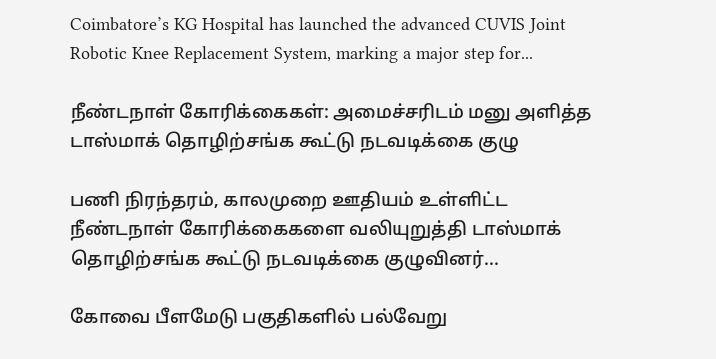Coimbatore’s KG Hospital has launched the advanced CUVIS Joint Robotic Knee Replacement System, marking a major step for...

நீண்டநாள் கோரிக்கைகள்: அமைச்சரிடம் மனு அளித்த டாஸ்மாக் தொழிற்சங்க கூட்டு நடவடிக்கை குழு

பணி நிரந்தரம், காலமுறை ஊதியம் உள்ளிட்ட நீண்டநாள் கோரிக்கைகளை வலியுறுத்தி டாஸ்மாக் தொழிற்சங்க கூட்டு நடவடிக்கை குழுவினர்...

கோவை பீளமேடு பகுதிகளில் பல்வேறு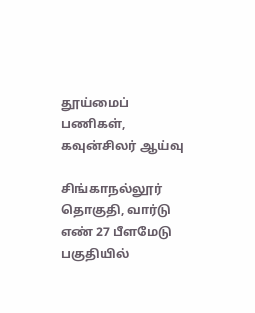தூய்மைப் பணிகள், கவுன்சிலர் ஆய்வு

சிங்காநல்லூர் தொகுதி, வார்டு எண் 27 பீளமேடு பகுதியில்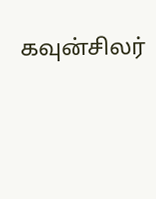கவுன்சிலர்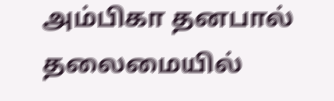அம்பிகா தனபால் தலைமையில்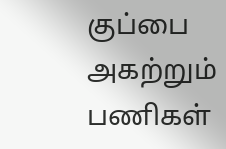குப்பை அகற்றும் பணிகள்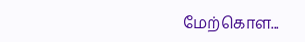மேற்கொள...